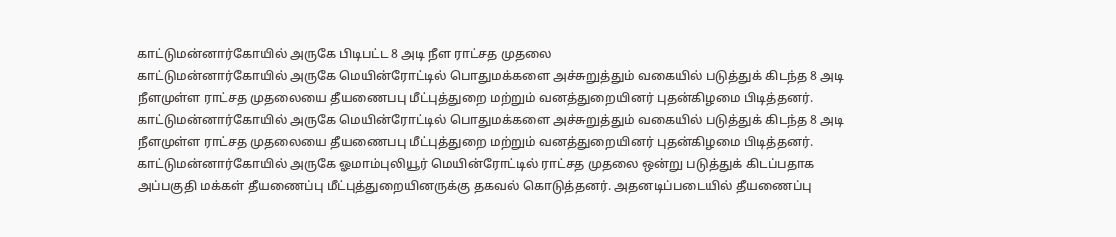காட்டுமன்னார்கோயில் அருகே பிடிபட்ட 8 அடி நீள ராட்சத முதலை
காட்டுமன்னார்கோயில் அருகே மெயின்ரோட்டில் பொதுமக்களை அச்சுறுத்தும் வகையில் படுத்துக் கிடந்த 8 அடி நீளமுள்ள ராட்சத முதலையை தீயணைபபு மீட்புத்துறை மற்றும் வனத்துறையினர் புதன்கிழமை பிடித்தனர்.
காட்டுமன்னார்கோயில் அருகே மெயின்ரோட்டில் பொதுமக்களை அச்சுறுத்தும் வகையில் படுத்துக் கிடந்த 8 அடி நீளமுள்ள ராட்சத முதலையை தீயணைபபு மீட்புத்துறை மற்றும் வனத்துறையினர் புதன்கிழமை பிடித்தனர்.
காட்டுமன்னார்கோயில் அருகே ஓமாம்புலியூர் மெயின்ரோட்டில் ராட்சத முதலை ஒன்று படுத்துக் கிடப்பதாக அப்பகுதி மக்கள் தீயணைப்பு மீட்புத்துறையினருக்கு தகவல் கொடுத்தனர். அதனடிப்படையில் தீயணைப்பு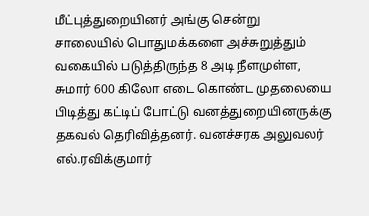மீட்புத்துறையினர் அங்கு சென்று சாலையில் பொதுமக்களை அச்சுறுத்தும் வகையில் படுத்திருந்த 8 அடி நீளமுள்ள, சுமார் 600 கிலோ எடை கொண்ட முதலையை பிடித்து கட்டிப் போட்டு வனத்துறையினருக்கு தகவல் தெரிவித்தனர். வனச்சரக அலுவலர் எல்.ரவிக்குமார்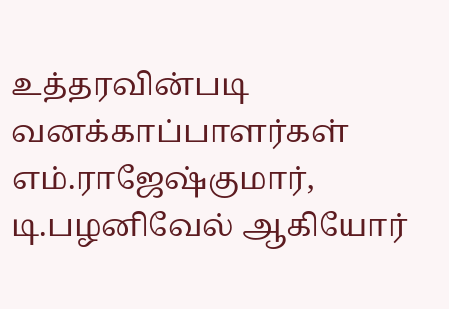உத்தரவின்படி வனக்காப்பாளர்கள் எம்.ராஜேஷ்குமார், டி.பழனிவேல் ஆகியோர்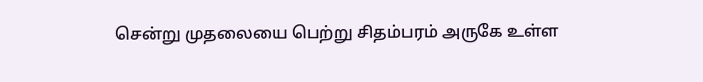சென்று முதலையை பெற்று சிதம்பரம் அருகே உள்ள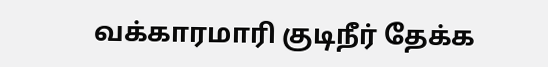வக்காரமாரி குடிநீர் தேக்க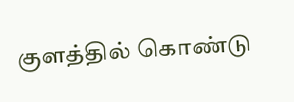குளத்தில் கொண்டு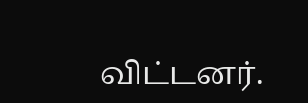விட்டனர்.